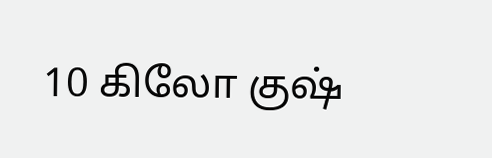10 கிலோ குஷ்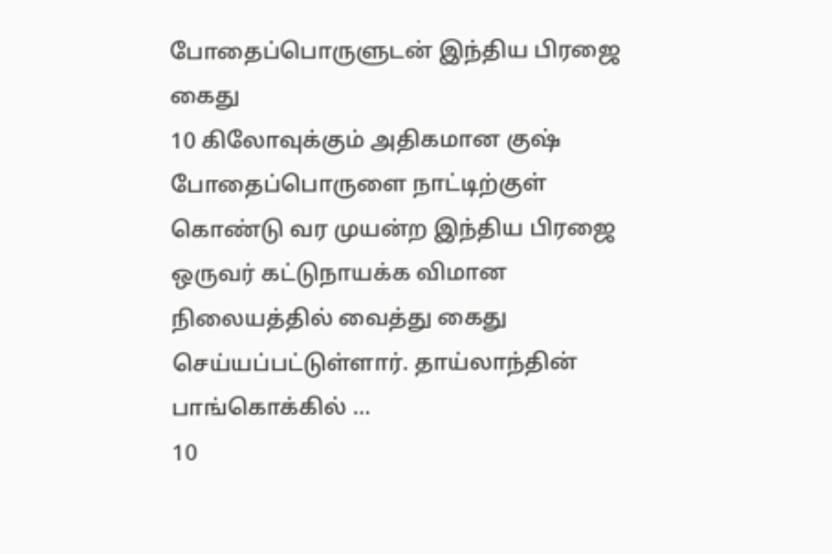போதைப்பொருளுடன் இந்திய பிரஜை கைது
10 கிலோவுக்கும் அதிகமான குஷ் போதைப்பொருளை நாட்டிற்குள் கொண்டு வர முயன்ற இந்திய பிரஜை ஒருவர் கட்டுநாயக்க விமான நிலையத்தில் வைத்து கைது செய்யப்பட்டுள்ளார். தாய்லாந்தின் பாங்கொக்கில் ...
10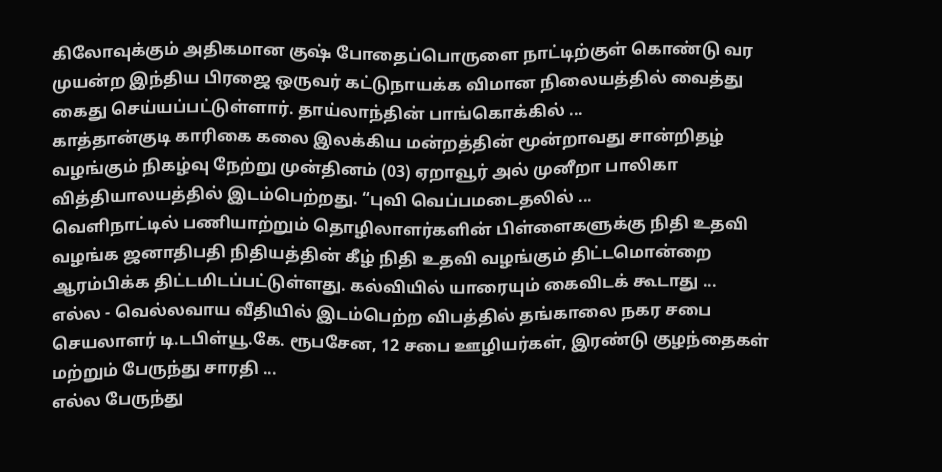கிலோவுக்கும் அதிகமான குஷ் போதைப்பொருளை நாட்டிற்குள் கொண்டு வர முயன்ற இந்திய பிரஜை ஒருவர் கட்டுநாயக்க விமான நிலையத்தில் வைத்து கைது செய்யப்பட்டுள்ளார். தாய்லாந்தின் பாங்கொக்கில் ...
காத்தான்குடி காரிகை கலை இலக்கிய மன்றத்தின் மூன்றாவது சான்றிதழ் வழங்கும் நிகழ்வு நேற்று முன்தினம் (03) ஏறாவூர் அல் முனீறா பாலிகா வித்தியாலயத்தில் இடம்பெற்றது. “புவி வெப்பமடைதலில் ...
வெளிநாட்டில் பணியாற்றும் தொழிலாளர்களின் பிள்ளைகளுக்கு நிதி உதவி வழங்க ஜனாதிபதி நிதியத்தின் கீழ் நிதி உதவி வழங்கும் திட்டமொன்றை ஆரம்பிக்க திட்டமிடப்பட்டுள்ளது. கல்வியில் யாரையும் கைவிடக் கூடாது ...
எல்ல - வெல்லவாய வீதியில் இடம்பெற்ற விபத்தில் தங்காலை நகர சபை செயலாளர் டி.டபிள்யூ.கே. ரூபசேன, 12 சபை ஊழியர்கள், இரண்டு குழந்தைகள் மற்றும் பேருந்து சாரதி ...
எல்ல பேருந்து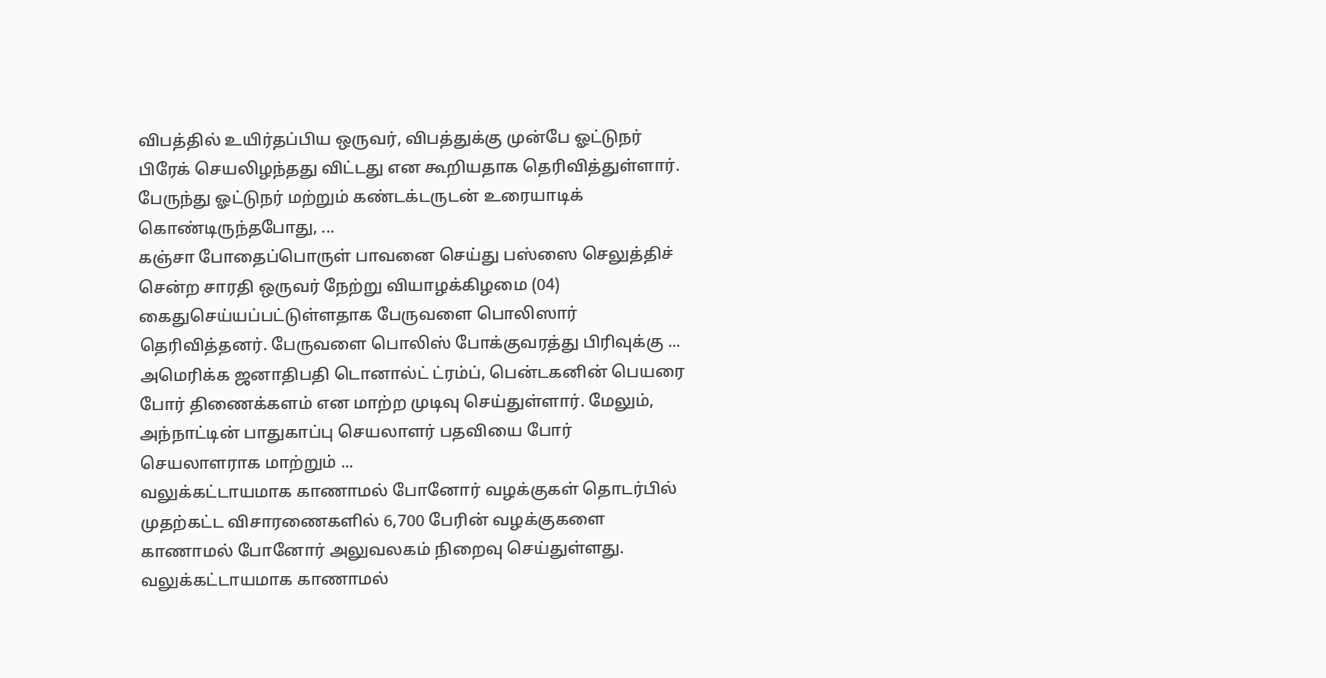விபத்தில் உயிர்தப்பிய ஒருவர், விபத்துக்கு முன்பே ஓட்டுநர் பிரேக் செயலிழந்தது விட்டது என கூறியதாக தெரிவித்துள்ளார். பேருந்து ஓட்டுநர் மற்றும் கண்டக்டருடன் உரையாடிக் கொண்டிருந்தபோது, ...
கஞ்சா போதைப்பொருள் பாவனை செய்து பஸ்ஸை செலுத்திச் சென்ற சாரதி ஒருவர் நேற்று வியாழக்கிழமை (04) கைதுசெய்யப்பட்டுள்ளதாக பேருவளை பொலிஸார் தெரிவித்தனர். பேருவளை பொலிஸ் போக்குவரத்து பிரிவுக்கு ...
அமெரிக்க ஜனாதிபதி டொனால்ட் ட்ரம்ப், பென்டகனின் பெயரை போர் திணைக்களம் என மாற்ற முடிவு செய்துள்ளார். மேலும், அந்நாட்டின் பாதுகாப்பு செயலாளர் பதவியை போர் செயலாளராக மாற்றும் ...
வலுக்கட்டாயமாக காணாமல் போனோர் வழக்குகள் தொடர்பில் முதற்கட்ட விசாரணைகளில் 6,700 பேரின் வழக்குகளை காணாமல் போனோர் அலுவலகம் நிறைவு செய்துள்ளது. வலுக்கட்டாயமாக காணாமல்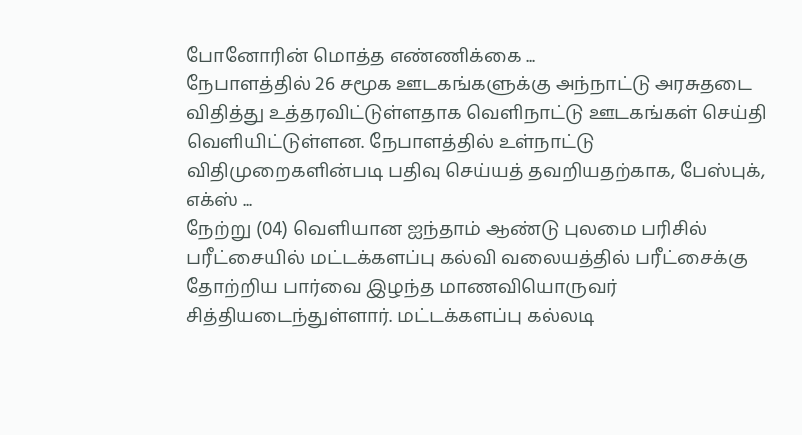போனோரின் மொத்த எண்ணிக்கை ...
நேபாளத்தில் 26 சமூக ஊடகங்களுக்கு அந்நாட்டு அரசுதடை விதித்து உத்தரவிட்டுள்ளதாக வெளிநாட்டு ஊடகங்கள் செய்தி வெளியிட்டுள்ளன. நேபாளத்தில் உள்நாட்டு விதிமுறைகளின்படி பதிவு செய்யத் தவறியதற்காக, பேஸ்புக், எக்ஸ் ...
நேற்று (04) வெளியான ஐந்தாம் ஆண்டு புலமை பரிசில் பரீட்சையில் மட்டக்களப்பு கல்வி வலையத்தில் பரீட்சைக்கு தோற்றிய பார்வை இழந்த மாணவியொருவர் சித்தியடைந்துள்ளார். மட்டக்களப்பு கல்லடி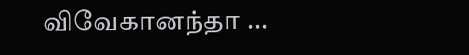விவேகானந்தா ...